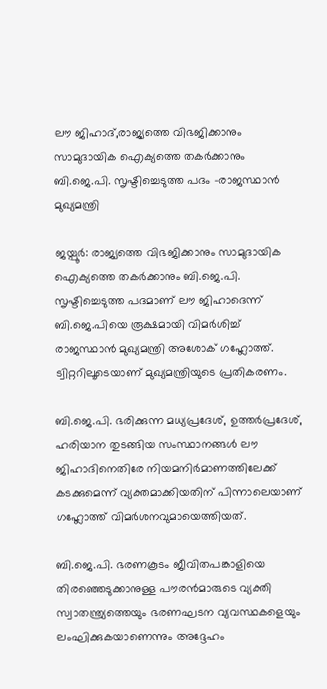ലൗ ജിഹാദ്,രാജ്യത്തെ വിഭജിക്കാനും സാമുദായിക ഐക്യത്തെ തകർക്കാനും ബി.ജെ.പി. സൃഷ്ടിച്ചെടുത്ത പദം -രാജസ്ഥാൻ മുഖ്യമന്ത്രി

ജയ്പൂർ: രാജ്യത്തെ വിഭജിക്കാനും സാമുദായിക ഐക്യത്തെ തകർക്കാനും ബി.ജെ.പി. സൃഷ്ടിച്ചെടുത്ത പദമാണ് ലൗ ജിഹാദെന്ന് ബി.ജെ.പിയെ രൂക്ഷമായി വിമർശിച്ച് രാജസ്ഥാൻ മുഖ്യമന്ത്രി അശോക് ഗഹ്ലോത്ത്. ട്വിറ്ററിലൂടെയാണ് മുഖ്യമന്ത്രിയുടെ പ്രതികരണം.

ബി.ജെ.പി. ഭരിക്കുന്ന മധ്യപ്രദേശ്, ഉത്തർപ്രദേശ്, ഹരിയാന തുടങ്ങിയ സംസ്ഥാനങ്ങൾ ലൗ ജിഹാദിനെതിരേ നിയമനിർമാണത്തിലേക്ക് കടക്കുമെന്ന് വ്യക്തമാക്കിയതിന് പിന്നാലെയാണ് ഗഹ്ലോത്ത് വിമർശനവുമായെത്തിയത്.

ബി.ജെ.പി. ഭരണകൂടം ജീവിതപങ്കാളിയെ തിരഞ്ഞെടുക്കാനുള്ള പൗരൻമാരുടെ വ്യക്തി സ്വാതന്ത്ര്യത്തെയും ഭരണഘടന വ്യവസ്ഥകളെയും ലംഘിക്കുകയാണെന്നും അദ്ദേഹം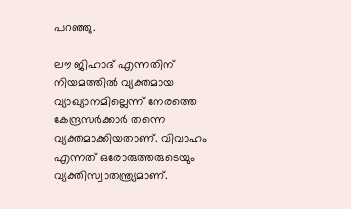പറഞ്ഞു.

ലൗ ജിഹാദ് എന്നതിന് നിയമത്തിൽ വ്യക്തമായ വ്യാഖ്യാനമില്ലെന്ന് നേരത്തെ കേന്ദ്രസർക്കാർ തന്നെ വ്യക്തമാക്കിയതാണ്. വിവാഹം എന്നത് ഒരോരുത്തരുടെയും വ്യക്തിസ്വാതന്ത്ര്യമാണ്.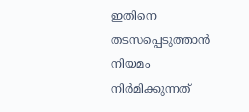ഇതിനെ തടസപ്പെടുത്താൻ നിയമം നിർമിക്കുന്നത്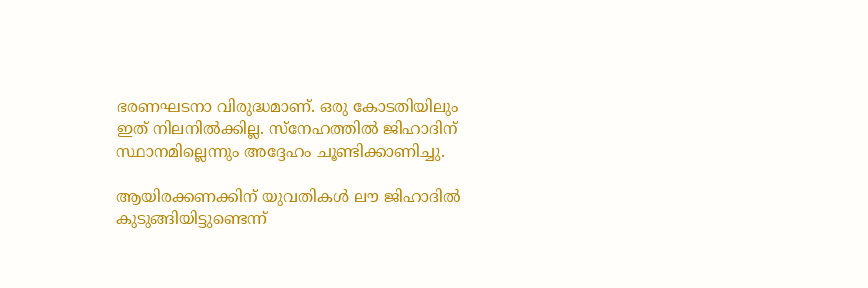ഭരണഘടനാ വിരുദ്ധമാണ്. ഒരു കോടതിയിലും ഇത് നിലനിൽക്കില്ല. സ്നേഹത്തിൽ ജിഹാദിന് സ്ഥാനമില്ലെന്നും അദ്ദേഹം ചൂണ്ടിക്കാണിച്ചു.

ആയിരക്കണക്കിന് യുവതികൾ ലൗ ജിഹാദില്‍ കുടുങ്ങിയിട്ടുണ്ടെന്ന്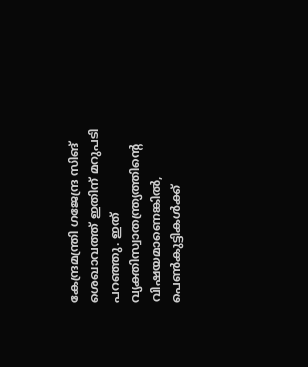കേന്ദ്രമന്ത്രി ഗജേന്ദ്ര സിങ് ശെഖാവത്ത് ഇതിന് മറുപടി പറഞ്ഞു. ഇത് വ്യക്തിസ്വാതന്ത്ര്യത്തിന്റെ വിഷയമാണെങ്കിൽ, പെൺകുട്ടികൾക്ക്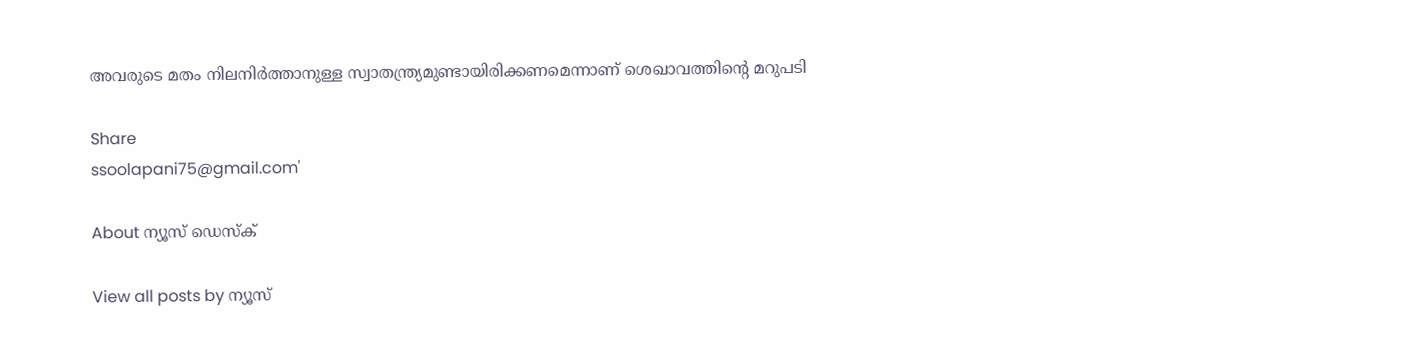അവരുടെ മതം നിലനിർത്താനുള്ള സ്വാതന്ത്ര്യമുണ്ടായിരിക്കണമെന്നാണ് ശെഖാവത്തിൻ്റെ മറുപടി

Share
ssoolapani75@gmail.com'

About ന്യൂസ് ഡെസ്ക്

View all posts by ന്യൂസ്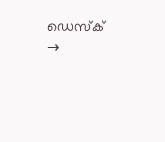ഡെസ്ക് →